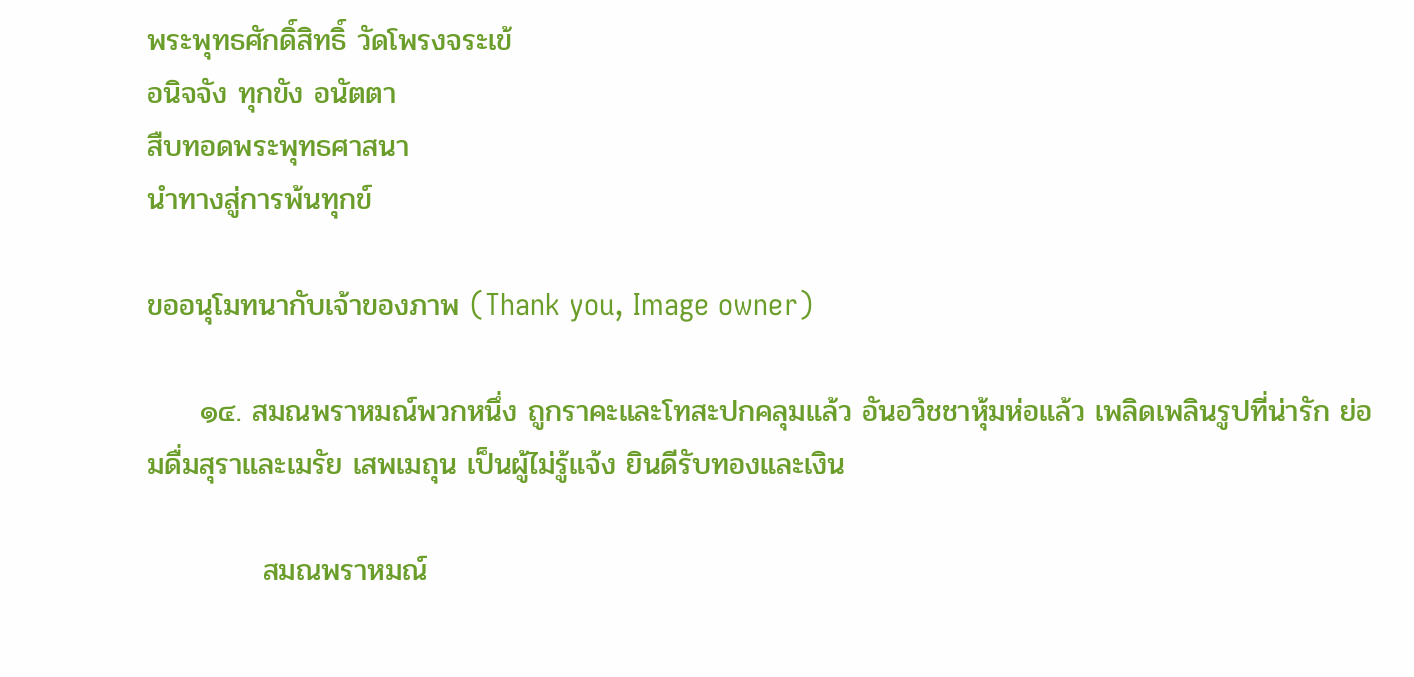พระพุทธศักดิ์สิทธิ์ วัดโพรงจระเข้
อนิจจัง ทุกขัง อนัตตา
สืบทอดพระพุทธศาสนา
นำทางสู่การพ้นทุกข์

ขออนุโมทนากับเจ้าของภาพ (Thank you, Image owner)

     ๑๔. สมณพราหมณ์พวกหนึ่ง ถูกราคะและโทสะปกคลุมแล้ว อันอวิชชาหุ้มห่อแล้ว เพลิดเพลินรูปที่น่ารัก ย่อมดื่มสุราและเมรัย เสพเมถุน เป็นผู้ไม่รู้แจ้ง ยินดีรับทองและเงิน

           สมณพราหมณ์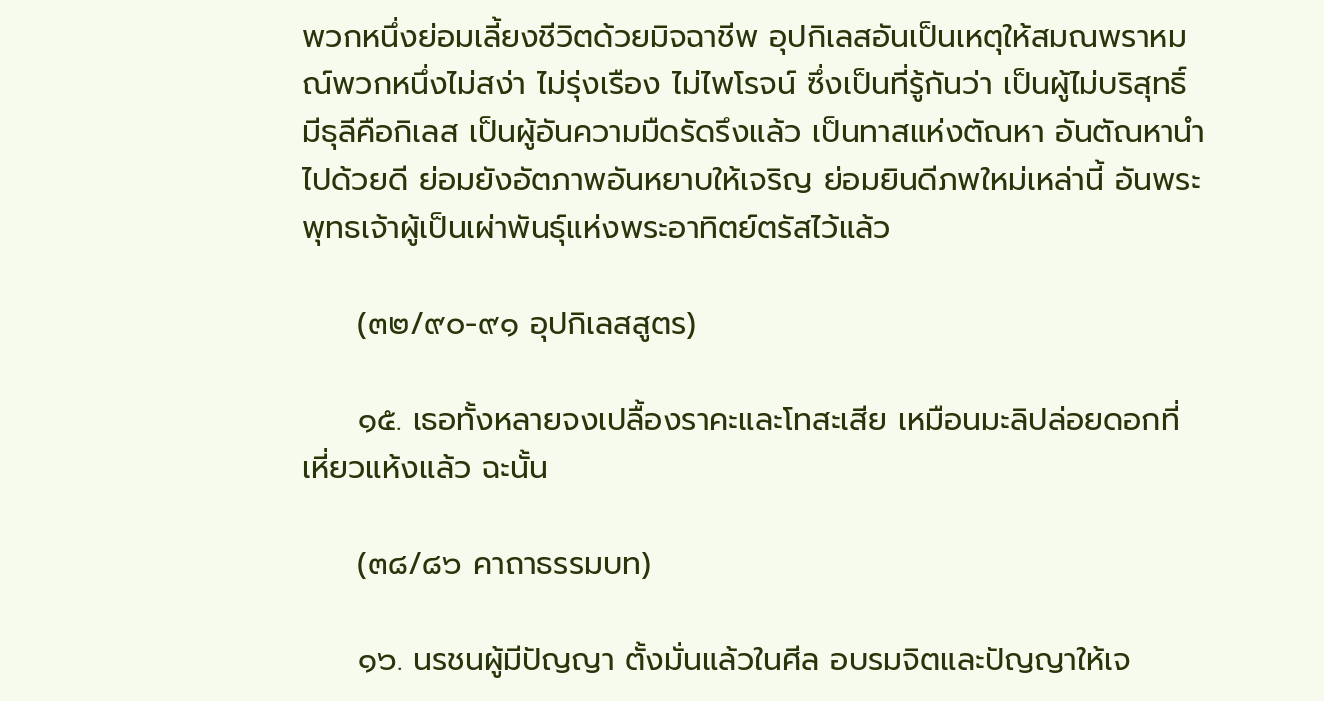พวกหนึ่งย่อมเลี้ยงชีวิตด้วยมิจฉาชีพ อุปกิเลสอันเป็นเหตุให้สมณพราหมณ์พวกหนึ่งไม่สง่า ไม่รุ่งเรือง ไม่ไพโรจน์ ซึ่งเป็นที่รู้กันว่า เป็นผู้ไม่บริสุทธิ์ มีธุลีคือกิเลส เป็นผู้อันความมืดรัดรึงแล้ว เป็นทาสแห่งตัณหา อันตัณหานำไปด้วยดี ย่อมยังอัตภาพอันหยาบให้เจริญ ย่อมยินดีภพใหม่เหล่านี้ อันพระพุทธเจ้าผู้เป็นเผ่าพันธุ์แห่งพระอาทิตย์ตรัสไว้แล้ว

     (๓๒/๙๐-๙๑ อุปกิเลสสูตร)

     ๑๕. เธอทั้งหลายจงเปลื้องราคะและโทสะเสีย เหมือนมะลิปล่อยดอกที่เหี่ยวแห้งแล้ว ฉะนั้น

     (๓๘/๘๖ คาถาธรรมบท)

     ๑๖. นรชนผู้มีปัญญา ตั้งมั่นแล้วในศีล อบรมจิตและปัญญาให้เจ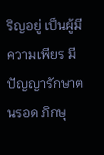ริญอยู่ เป็นผู้มีความเพียร มีปัญญารักษาตนรอด ภิกษุ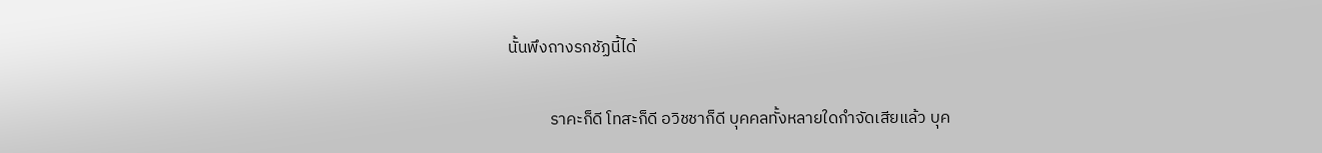นั้นพึงถางรกชัฏนี้ได้

           ราคะก็ดี โทสะก็ดี อวิชชาก็ดี บุคคลทั้งหลายใดกำจัดเสียแล้ว บุค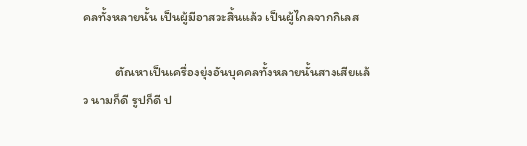คลทั้งหลายนั้น เป็นผู้มีอาสวะสิ้นแล้ว เป็นผู้ไกลจากกิเลส

           ตัณหาเป็นเครื่องยุ่งอันบุคคลทั้งหลายนั้นสางเสียแล้ว นามก็ดี รูปก็ดี ป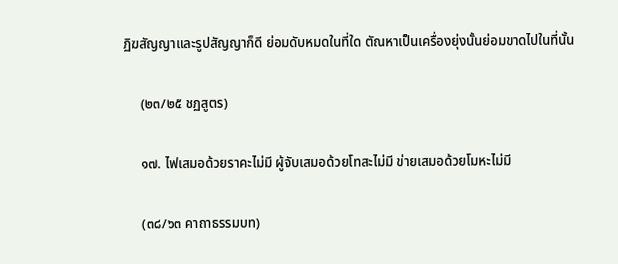ฏิฆสัญญาและรูปสัญญาก็ดี ย่อมดับหมดในที่ใด ตัณหาเป็นเครื่องยุ่งนั้นย่อมขาดไปในที่นั้น

     (๒๓/๒๕ ชฏสูตร)

     ๑๗. ไฟเสมอด้วยราคะไม่มี ผู้จับเสมอด้วยโทสะไม่มี ข่ายเสมอด้วยโมหะไม่มี

     (๓๘/๖๓ คาถาธรรมบท)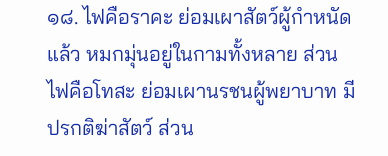๑๘. ไฟคือราคะ ย่อมเผาสัตว์ผู้กำหนัดแล้ว หมกมุ่นอยู่ในกามทั้งหลาย ส่วนไฟคือโทสะ ย่อมเผานรชนผู้พยาบาท มีปรกติฆ่าสัตว์ ส่วน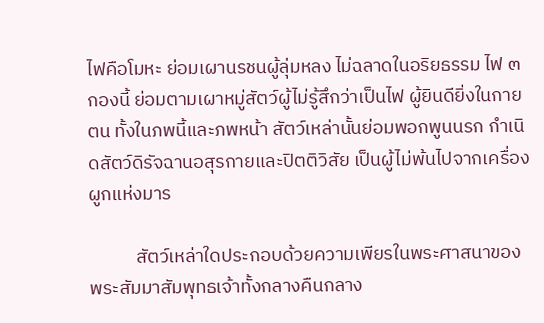ไฟคือโมหะ ย่อมเผานรชนผู้ลุ่มหลง ไม่ฉลาดในอริยธรรม ไฟ ๓ กองนี้ ย่อมตามเผาหมู่สัตว์ผู้ไม่รู้สึกว่าเป็นไฟ ผู้ยินดียิ่งในกายตน ทั้งในภพนี้และภพหน้า สัตว์เหล่านั้นย่อมพอกพูนนรก กำเนิดสัตว์ดิรัจฉานอสุรกายและปิตติวิสัย เป็นผู้ไม่พ้นไปจากเครื่องผูกแห่งมาร

           สัตว์เหล่าใดประกอบด้วยความเพียรในพระศาสนาของพระสัมมาสัมพุทธเจ้าทั้งกลางคืนกลาง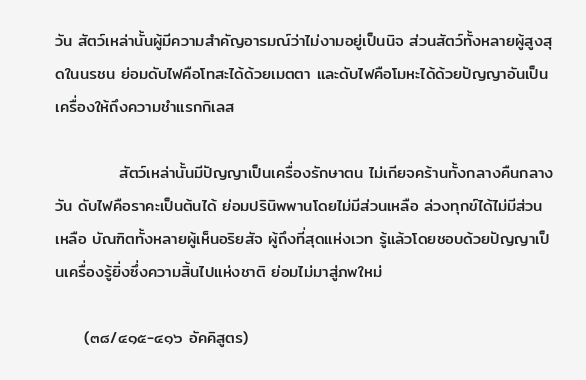วัน สัตว์เหล่านั้นผู้มีความสำคัญอารมณ์ว่าไม่งามอยู่เป็นนิจ ส่วนสัตว์ทั้งหลายผู้สูงสุดในนรชน ย่อมดับไฟคือโทสะได้ด้วยเมตตา และดับไฟคือโมหะได้ด้วยปัญญาอันเป็นเครื่องให้ถึงความชำแรกกิเลส

           สัตว์เหล่านั้นมีปัญญาเป็นเครื่องรักษาตน ไม่เกียจคร้านทั้งกลางคืนกลางวัน ดับไฟคือราคะเป็นต้นได้ ย่อมปรินิพพานโดยไม่มีส่วนเหลือ ล่วงทุกข์ได้ไม่มีส่วนเหลือ บัณฑิตทั้งหลายผู้เห็นอริยสัจ ผู้ถึงที่สุดแห่งเวท รู้แล้วโดยชอบด้วยปัญญาเป็นเครื่องรู้ยิ่งซึ่งความสิ้นไปแห่งชาติ ย่อมไม่มาสู่ภพใหม่

     (๓๘/๔๑๕-๔๑๖ อัคคิสูตร)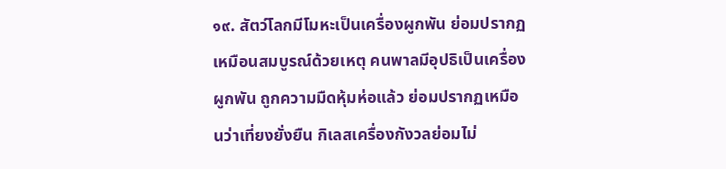๑๙. สัตว์โลกมีโมหะเป็นเครื่องผูกพัน ย่อมปรากฏเหมือนสมบูรณ์ด้วยเหตุ คนพาลมีอุปธิเป็นเครื่องผูกพัน ถูกความมืดหุ้มห่อแล้ว ย่อมปรากฏเหมือนว่าเที่ยงยั่งยืน กิเลสเครื่องกังวลย่อมไม่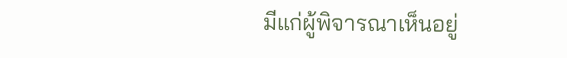มีแก่ผู้พิจารณาเห็นอยู่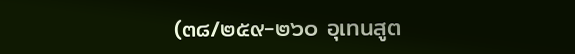(๓๘/๒๕๙-๒๖๐ อุเทนสูต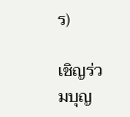ร)

เชิญร่วมบุญ